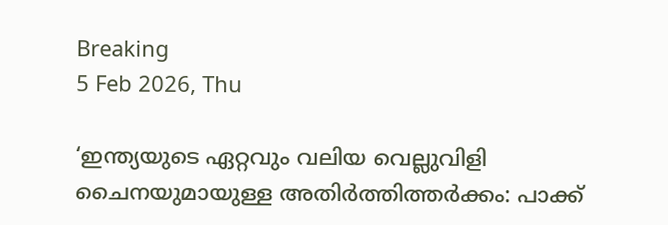Breaking
5 Feb 2026, Thu

‘ഇന്ത്യയുടെ ഏറ്റവും വലിയ വെല്ലുവിളി ചൈനയുമായുള്ള അതിർത്തിത്തർക്കം: പാക്ക്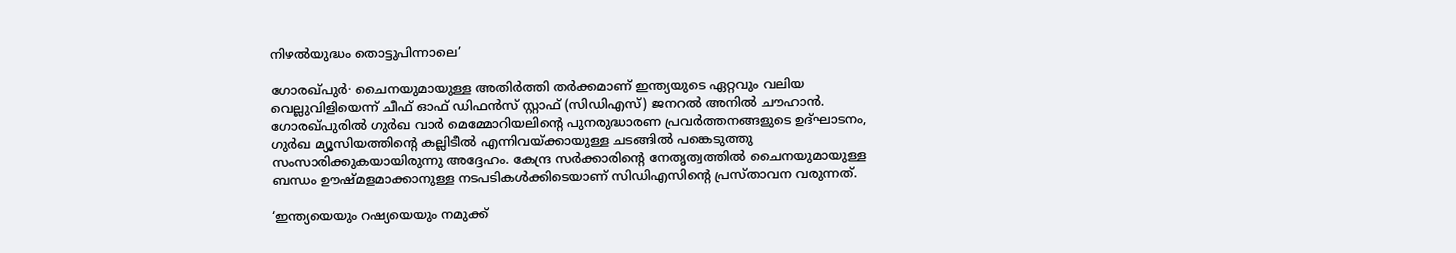നിഴൽയുദ്ധം തൊട്ടുപിന്നാലെ’

ഗോരഖ്പുർ∙ ചൈനയുമായുള്ള അതിർത്തി തർക്കമാണ് ഇന്ത്യയുടെ ഏറ്റവും വലിയ വെല്ലുവിളിയെന്ന് ചീഫ് ഓഫ് ഡിഫൻസ് സ്റ്റാഫ് (സിഡിഎസ്) ജനറൽ അനിൽ ചൗഹാൻ. ഗോരഖ്പുരിൽ ഗുർഖ വാർ മെമ്മോറിയലിന്റെ പുനരുദ്ധാരണ പ്രവർത്തനങ്ങളുടെ ഉദ്ഘാടനം, ഗുർഖ മ്യൂസിയത്തിന്റെ കല്ലിടീൽ എന്നിവയ്ക്കായുള്ള ചടങ്ങിൽ പങ്കെടുത്തു സംസാരിക്കുകയായിരുന്നു അദ്ദേഹം. കേന്ദ്ര സർക്കാരിന്റെ നേതൃത്വത്തിൽ ചൈനയുമായുള്ള ബന്ധം ഊഷ്മളമാക്കാനുള്ള നടപടികൾക്കിടെയാണ് സിഡിഎസിന്റെ പ്രസ്താവന വരുന്നത്.

‘ഇന്ത്യയെയും റഷ്യയെയും നമുക്ക്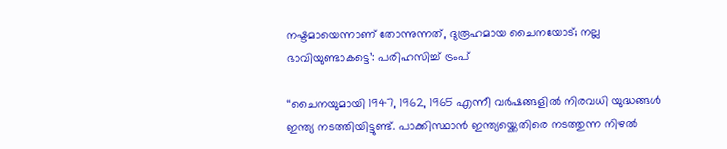നഷ്ടമായെന്നാണ് തോന്നുന്നത്, ദുരൂഹമായ ചൈനയോട്; നല്ല ഭാവിയുണ്ടാകട്ടെ’: പരിഹസിച്ച് ട്രംപ്

‘‘ചൈനയുമായി 1947, 1962, 1965 എന്നീ വർഷങ്ങളിൽ നിരവധി യുദ്ധങ്ങൾ ഇന്ത്യ നടത്തിയിട്ടുണ്ട്. പാക്കിസ്ഥാൻ ഇന്ത്യയ്ക്കെതിരെ നടത്തുന്ന നിഴൽ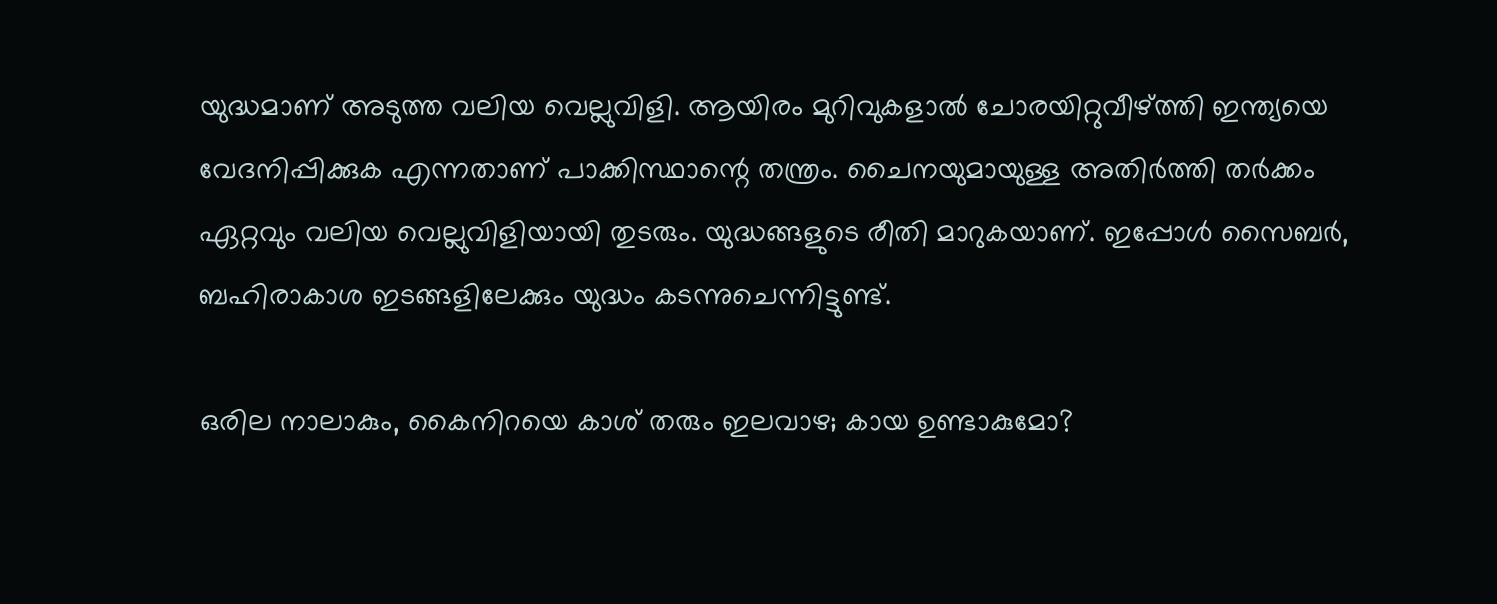യുദ്ധമാണ് അടുത്ത വലിയ വെല്ലുവിളി. ആയിരം മുറിവുകളാൽ ചോരയിറ്റുവീഴ്ത്തി ഇന്ത്യയെ വേദനിപ്പിക്കുക എന്നതാണ് പാക്കിസ്ഥാന്റെ തന്ത്രം. ചൈനയുമായുള്ള അതിർത്തി തർക്കം ഏറ്റവും വലിയ വെല്ലുവിളിയായി തുടരും. യുദ്ധങ്ങളുടെ രീതി മാറുകയാണ്. ഇപ്പോൾ സൈബർ, ബഹിരാകാശ ഇടങ്ങളിലേക്കും യുദ്ധം കടന്നുചെന്നിട്ടുണ്ട്.

ഒരില നാലാകും, കൈനിറയെ കാശ് തരും ഇലവാഴ; കായ ഉണ്ടാകുമോ?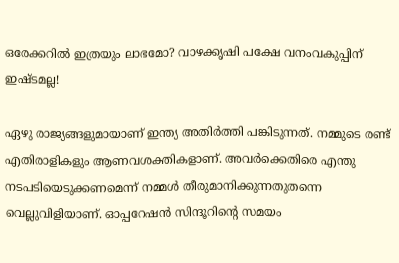ഒരേക്കറിൽ ഇത്രയും ലാഭമോ? വാഴക്കൃഷി പക്ഷേ വനംവകുപ്പിന് ഇഷ്ടമല്ല!

ഏഴു രാജ്യങ്ങളുമായാണ് ഇന്ത്യ അതിർത്തി പങ്കിടുന്നത്. നമ്മുടെ രണ്ട് എതിരാളികളും ആണവശക്തികളാണ്. അവർക്കെതിരെ എന്തു നടപടിയെടുക്കണമെന്ന് നമ്മൾ തീരുമാനിക്കുന്നതുതന്നെ വെല്ലുവിളിയാണ്. ഓപ്പറേഷൻ സിന്ദൂറിന്റെ സമയം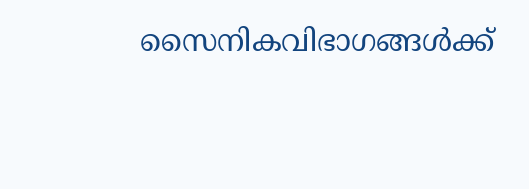സൈനികവിഭാഗങ്ങൾക്ക്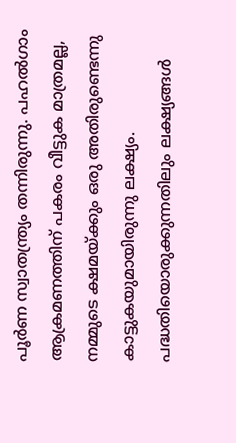പൂർണ സ്വാതന്ത്ര്യം തന്നിരുന്നു. പഹൽഗാം ആക്രമണത്തിന് പകരം വീട്ടുക മാത്രമല്ല, നമ്മുടെ ക്ഷമയ്ക്കും ഒരു അതിരുണ്ടെന്നു കാട്ടുകയുമായിരുന്നു ലക്ഷ്യം. പദ്ധതിയൊരുക്കുന്നതിലും ലക്ഷ്യങ്ങൾ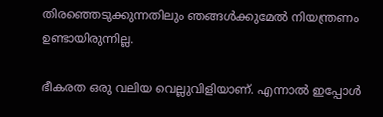തിരഞ്ഞെടുക്കുന്നതിലും ഞങ്ങൾക്കുമേൽ നിയന്ത്രണം ഉണ്ടായിരുന്നില്ല.

ഭീകരത ഒരു വലിയ വെല്ലുവിളിയാണ്. എന്നാൽ ഇപ്പോൾ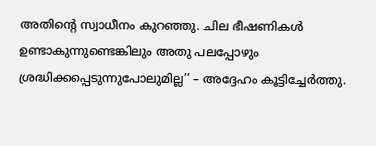അതിന്റെ സ്വാധീനം കുറഞ്ഞു. ചില ഭീഷണികൾ ഉണ്ടാകുന്നുണ്ടെങ്കിലും അതു പലപ്പോഴും ശ്രദ്ധിക്കപ്പെടുന്നുപോലുമില്ല’’ – അദ്ദേഹം കൂട്ടിച്ചേർത്തു.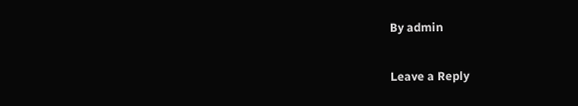By admin

Leave a Reply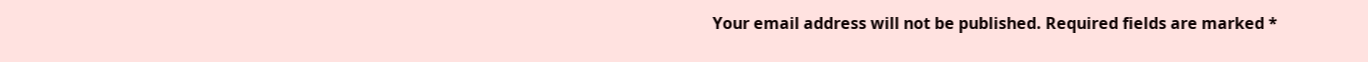Your email address will not be published. Required fields are marked *